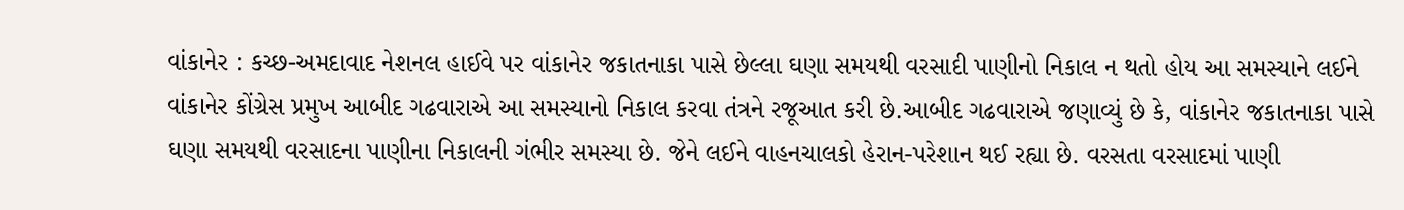વાંકાનેર : કચ્છ-અમદાવાદ નેશનલ હાઈવે પર વાંકાનેર જકાતનાકા પાસે છેલ્લા ઘણા સમયથી વરસાદી પાણીનો નિકાલ ન થતો હોય આ સમસ્યાને લઈને વાંકાનેર કોંગ્રેસ પ્રમુખ આબીદ ગઢવારાએ આ સમસ્યાનો નિકાલ કરવા તંત્રને રજૂઆત કરી છે.આબીદ ગઢવારાએ જણાવ્યું છે કે, વાંકાનેર જકાતનાકા પાસે ઘણા સમયથી વરસાદના પાણીના નિકાલની ગંભીર સમસ્યા છે. જેને લઈને વાહનચાલકો હેરાન-પરેશાન થઈ રહ્યા છે. વરસતા વરસાદમાં પાણી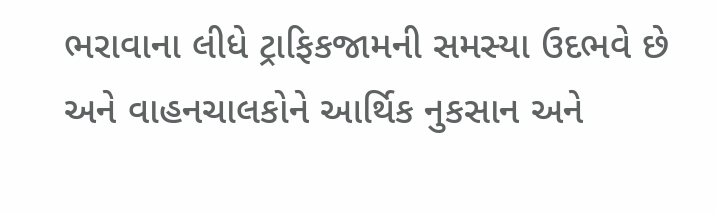ભરાવાના લીધે ટ્રાફિકજામની સમસ્યા ઉદભવે છે અને વાહનચાલકોને આર્થિક નુકસાન અને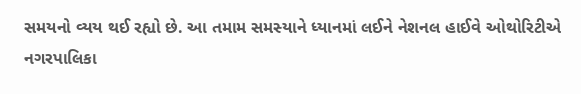સમયનો વ્યય થઈ રહ્યો છે. આ તમામ સમસ્યાને ધ્યાનમાં લઈને નેશનલ હાઈવે ઓથોરિટીએ નગરપાલિકા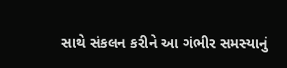સાથે સંકલન કરીને આ ગંભીર સમસ્યાનું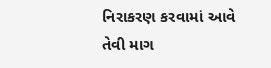નિરાકરણ કરવામાં આવે તેવી માગ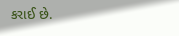કરાઈ છે.